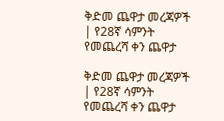ቅድመ ጨዋታ መረጃዎች | የ28ኛ ሳምንት የመጨረሻ ቀን ጨዋታ

ቅድመ ጨዋታ መረጃዎች | የ28ኛ ሳምንት የመጨረሻ ቀን ጨዋታ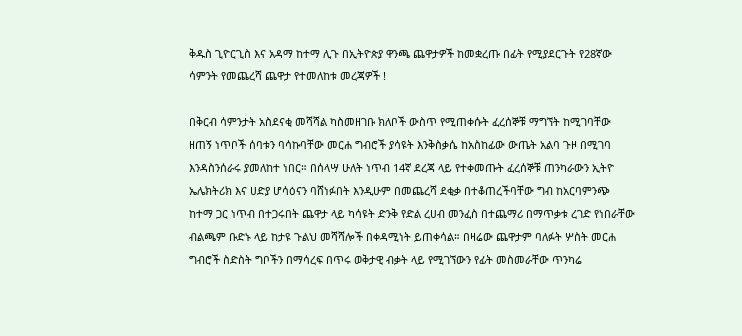ቅዱስ ጊዮርጊስ እና አዳማ ከተማ ሊጉ በኢትዮጵያ ዋንጫ ጨዋታዎች ከመቋረጡ በፊት የሚያደርጉት የ28ኛው ሳምንት የመጨረሻ ጨዋታ የተመለከቱ መረጃዎች !

በቅርብ ሳምንታት አስደናቂ መሻሻል ካስመዘገቡ ክለቦች ውስጥ የሚጠቀሱት ፈረሰኞቹ ማግኘት ከሚገባቸው ዘጠኝ ነጥቦች ሰባቱን ባሳኩባቸው መርሐ ግብሮች ያሳዩት እንቅስቃሴ ከአስከፊው ውጤት አልባ ጉዞ በሚገባ እንዳስንሰራሩ ያመለከተ ነበር። በሰላሣ ሁለት ነጥብ 14ኛ ደረጃ ላይ የተቀመጡት ፈረሰኞቹ ጠንካራውን ኢትዮ ኤሌክትሪክ እና ሀድያ ሆሳዕናን ባሸነፉበት እንዲሁም በመጨረሻ ደቂቃ በተቆጠረችባቸው ግብ ከአርባምንጭ ከተማ ጋር ነጥብ በተጋሩበት ጨዋታ ላይ ካሳዩት ድንቅ የድል ረሀብ መንፈስ በተጨማሪ በማጥቃቱ ረገድ የነበራቸው ብልጫም ቡድኑ ላይ ከታዩ ጉልህ መሻሻሎች በቀዳሚነት ይጠቀሳል። በዛሬው ጨዋታም ባለፉት ሦስት መርሐ ግብሮች ስድስት ግቦችን በማሳረፍ በጥሩ ወቅታዊ ብቃት ላይ የሚገኘውን የፊት መስመራቸው ጥንካሬ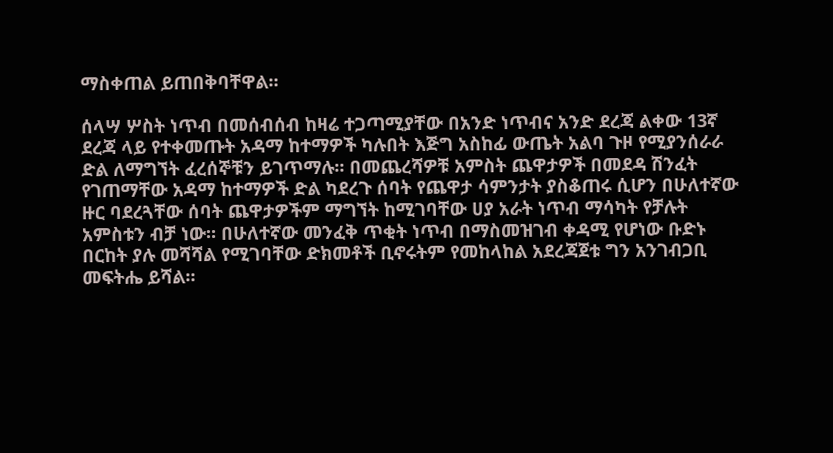ማስቀጠል ይጠበቅባቸዋል።

ሰላሣ ሦስት ነጥብ በመሰብሰብ ከዛሬ ተጋጣሚያቸው በአንድ ነጥብና አንድ ደረጃ ልቀው 13ኛ ደረጃ ላይ የተቀመጡት አዳማ ከተማዎች ካሉበት እጅግ አስከፊ ውጤት አልባ ጉዞ የሚያንሰራራ ድል ለማግኘት ፈረሰኞቹን ይገጥማሉ። በመጨረሻዎቹ አምስት ጨዋታዎች በመደዳ ሽንፈት የገጠማቸው አዳማ ከተማዎች ድል ካደረጉ ሰባት የጨዋታ ሳምንታት ያስቆጠሩ ሲሆን በሁለተኛው ዙር ባደረጓቸው ሰባት ጨዋታዎችም ማግኘት ከሚገባቸው ሀያ አራት ነጥብ ማሳካት የቻሉት አምስቱን ብቻ ነው። በሁለተኛው መንፈቅ ጥቂት ነጥብ በማስመዝገብ ቀዳሚ የሆነው ቡድኑ በርከት ያሉ መሻሻል የሚገባቸው ድክመቶች ቢኖሩትም የመከላከል አደረጃጀቱ ግን አንገብጋቢ መፍትሔ ይሻል።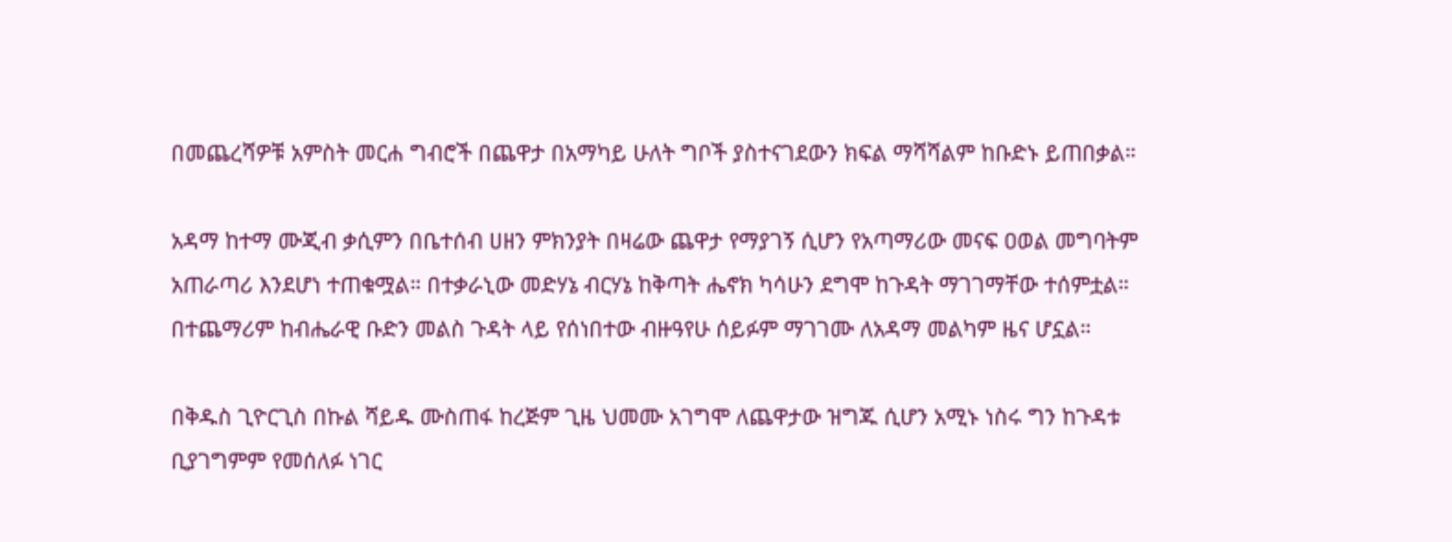በመጨረሻዎቹ አምስት መርሐ ግብሮች በጨዋታ በአማካይ ሁለት ግቦች ያስተናገደውን ክፍል ማሻሻልም ከቡድኑ ይጠበቃል።

አዳማ ከተማ ሙጂብ ቃሲምን በቤተሰብ ሀዘን ምክንያት በዛሬው ጨዋታ የማያገኝ ሲሆን የአጣማሪው መናፍ ዐወል መግባትም አጠራጣሪ እንደሆነ ተጠቁሟል። በተቃራኒው መድሃኔ ብርሃኔ ከቅጣት ሔኖክ ካሳሁን ደግሞ ከጉዳት ማገገማቸው ተሰምቷል። በተጨማሪም ከብሔራዊ ቡድን መልስ ጉዳት ላይ የሰነበተው ብዙዓየሁ ሰይፉም ማገገሙ ለአዳማ መልካም ዜና ሆኗል።

በቅዱስ ጊዮርጊስ በኩል ሻይዱ ሙስጠፋ ከረጅም ጊዜ ህመሙ አገግሞ ለጨዋታው ዝግጁ ሲሆን አሚኑ ነስሩ ግን ከጉዳቱ ቢያገግምም የመሰለፉ ነገር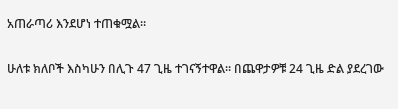አጠራጣሪ እንደሆነ ተጠቁሟል።

ሁለቱ ክለቦች እስካሁን በሊጉ 47 ጊዜ ተገናኝተዋል። በጨዋታዎቹ 24 ጊዜ ድል ያደረገው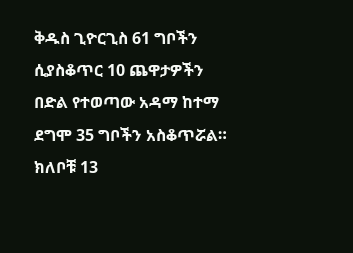ቅዱስ ጊዮርጊስ 61 ግቦችን ሲያስቆጥር 10 ጨዋታዎችን በድል የተወጣው አዳማ ከተማ ደግሞ 35 ግቦችን አስቆጥሯል። ክለቦቹ 13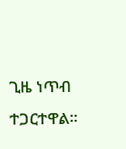ጊዜ ነጥብ ተጋርተዋል።